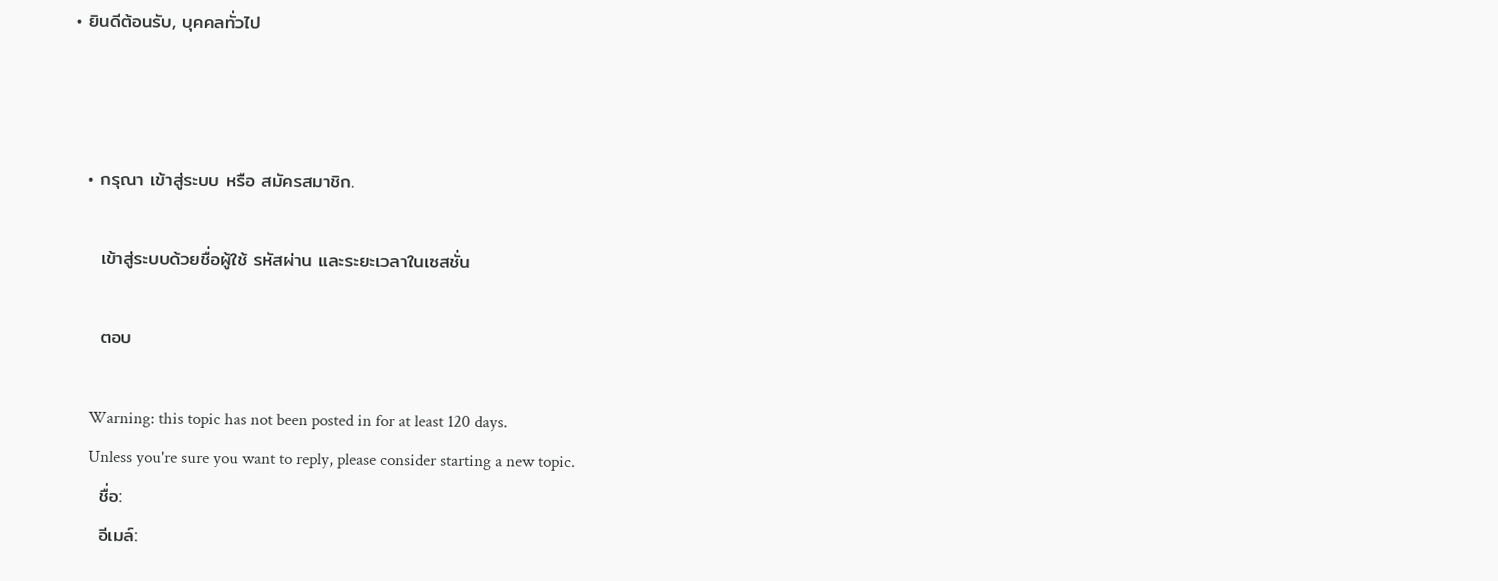• ยินดีต้อนรับ, บุคคลทั่วไป



  • กรุณา เข้าสู่ระบบ หรือ สมัครสมาชิก.

    เข้าสู่ระบบด้วยชื่อผู้ใช้ รหัสผ่าน และระยะเวลาในเซสชั่น

    ตอบ

    Warning: this topic has not been posted in for at least 120 days.
    Unless you're sure you want to reply, please consider starting a new topic.
    ชื่อ:
    อีเมล์: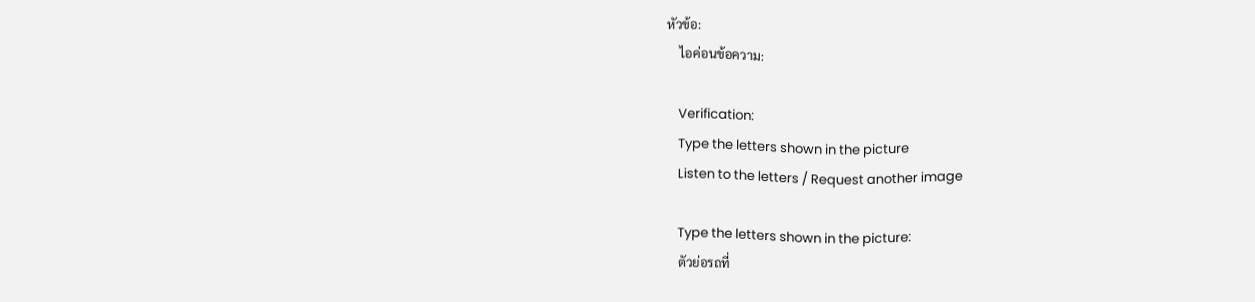หัวข้อ:
    ไอค่อนข้อความ:

    Verification:
    Type the letters shown in the picture
    Listen to the letters / Request another image

    Type the letters shown in the picture:
    ตัวย่อรถที่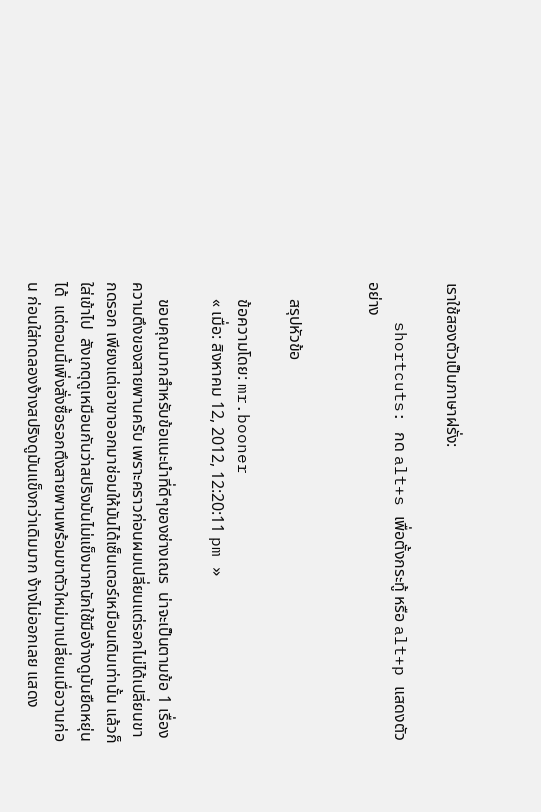เราใช้สองตัวเป็นภาษาฝรั่ง:

    shortcuts: กด alt+s เพื่อตั้งกระทู้ หรือ alt+p แสดงตัวอย่าง


    สรุปหัวข้อ

    ข้อความโดย: mr.booner
    « เมื่อ: สิงหาคม 12, 2012, 12:20:11 pm »

    ขอบคุณมากสำหรับข้อแนะนำที่ดีๆของช่างเณร  น่าจะเป็นตามข้อ 1 เรื่องความตึงของสายพานครับ เพราะคราวก่อนผมเปลี่ยนแต่รอกไม่ได้เปลี่ยนขากดรอก เพียงแต่เอาขาออกมาช่อมให้มันได้เซ็นเตอร์เหมือนเดิมเท่านั้น แล้วก็ใส่เข้าไป  สังเกตุดูเหมือนกันว่าสปริงมันไม่แข็งมากนักใช้มือง้างดูมันยืดหยุ่นได้  แต่ตอนนี้เพิ่งสั่งซื้อรอกตึงสายพานพร้อมขาตัวใหม่มาเปลี่ยนเมื่อวานก่อน ก่อนใส่ทดลองง้างสปริงดูมันแข็งกว่าเดิมมาก ง้างไม่ออกเลย แสดง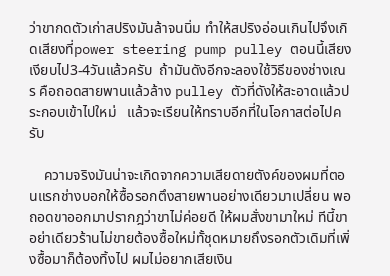ว่าขากดตัวเก่าสปริงมันล้าจนนิ่ม ทำให้สปริงอ่อนเกินไปจึงเกิดเสียงที่power steering pump pulley ตอนนี้เสียงเงียบไป3-4วันแล้วครับ  ถ้ามันดังอีกจะลองใช้วิธีของช่างเณร คือถอดสายพานแล้วล้าง pulley ตัวที่ดังให้สะอาดแล้วประกอบเข้าไปใหม่   แล้วจะเรียนให้ทราบอีกที่ในโอกาสต่อไปครับ

    ความจริงมันน่าจะเกิดจากความเสียดายตังค์ของผมที่ตอนแรกช่างบอกให้ซื้อรอกตึงสายพานอย่างเดียวมาเปลี่ยน พอถอดขาออกมาปรากฎว่าขาไม่ค่อยดี ให้ผมสั่งขามาใหม่ ทีนี้ขาอย่าเดียวร้านไม่ขายต้องซื้อใหม่ทั้ชุดหมายถึงรอกตัวเดิมที่เพิ่งซื้อมาก็ต้องทิ้งไป ผมไม่อยากเสียเงิน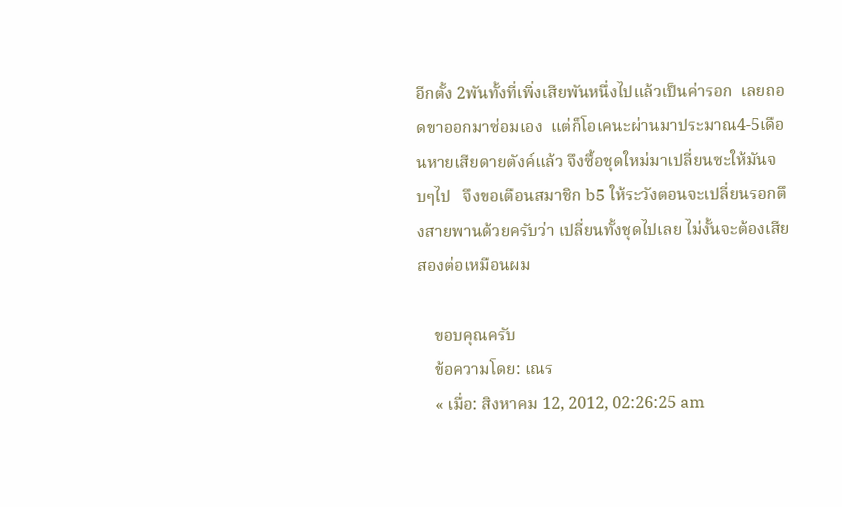อีกตั้ง 2พันทั้งที่เพิ่งเสียพันหนึ่งไปแล้วเป็นค่ารอก  เลยถอดขาออกมาซ่อมเอง  แต่ก็โอเคนะผ่านมาประมาณ4-5เดือนหายเสียดายตังค์แล้ว จึงซื้อชุดใหม่มาเปลี่ยนซะให้มันจบๆไป   จึงขอเตือนสมาชิก b5 ให้ระวังตอนจะเปลี่ยนรอกตึงสายพานด้วยครับว่า เปลี่ยนทั้งชุดไปเลย ไม่งั้นจะต้องเสียสองต่อเหมือนผม

    ขอบคุณครับ
    ข้อความโดย: เณร
    « เมื่อ: สิงหาคม 12, 2012, 02:26:25 am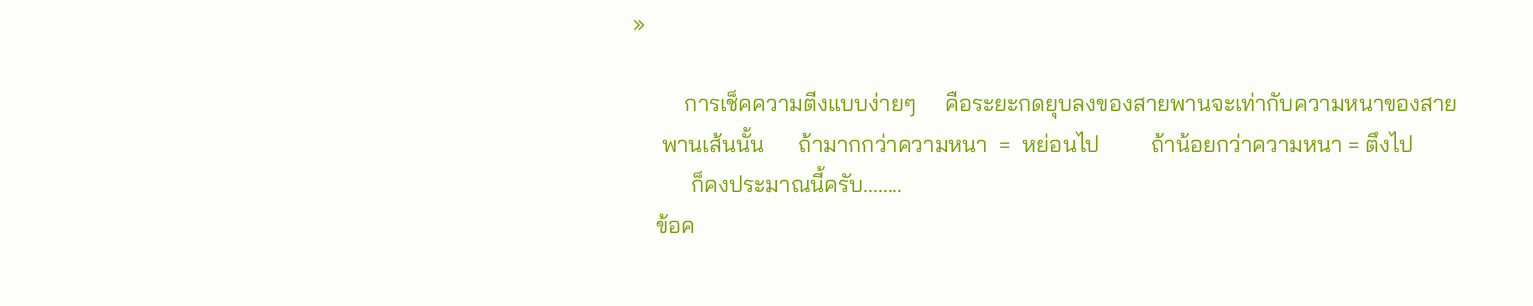»

         การเช็คความตีงแบบง่ายๆ     คือระยะกดยุบลงของสายพานจะเท่ากับความหนาของสาย
     พานเส้นนั้น      ถ้ามากกว่าความหนา  =  หย่อนไป         ถ้าน้อยกว่าความหนา = ตึงไป
          ก็คงประมาณนี้ครับ........
    ข้อค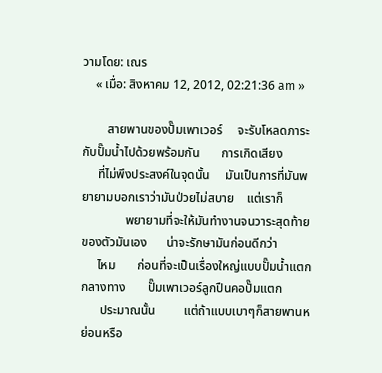วามโดย: เณร
    « เมื่อ: สิงหาคม 12, 2012, 02:21:36 am »

        สายพานของปั๊มเพาเวอร์     จะรับโหลดภาระกับปั๊มน้ำไปด้วยพร้อมกัน       การเกิดเสียง
     ที่ไม่พึงประสงค์ในจุดนั้น     มันเป็นการที่มันพยายามบอกเราว่ามันป่วยไม่สบาย    แต่เราก็
              พยายามที่จะให้มันทำงานจนวาระสุดท้ายของตัวมันเอง      น่าจะรักษามันก่อนดีกว่า
     ไหม       ก่อนที่จะเป็นเรื่องใหญ่แบบปั๊มน้ำแตกกลางทาง       ปั๊มเพาเวอร์ลูกปืนคอปั๊มแตก
      ประมาณนั้น         แต่ถ้าแบบเบาๆก็สายพานหย่อนหรือ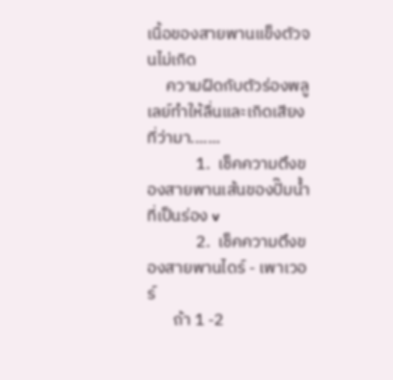เนื้อของสายพานแข็งตัวจนไม่เกิด
     ความฝืดกับตัวร่องพลูเลย์ทำให้ลื่นและเกิดเสียงที่ว่ามา.......
             1.  เช็คความตึงของสายพานเส้นของปั๊มน้ำที่เป็นร่อง v
             2.  เช็คความตึงของสายพานไดร์ - เพาเวอร์
       ถ้า 1 -2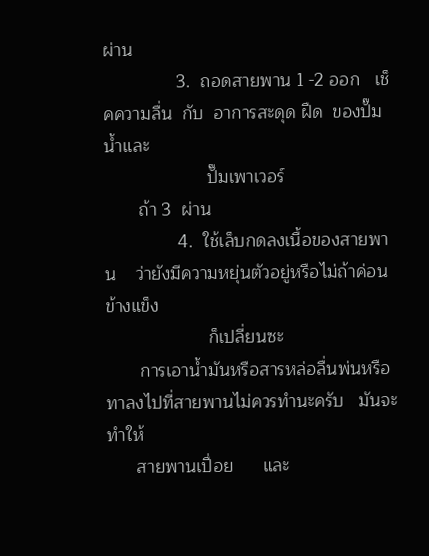ผ่าน
               3.  ถอดสายพาน 1 -2 ออก   เช็คความลื่น  กับ  อาการสะดุด ฝืด  ของปั๊มน้ำและ
                     ปั๊มเพาเวอร์
       ถ้า 3  ผ่าน
               4.  ใช้เล็บกดลงเนื้อของสายพาน    ว่ายังมีความหยุ่นตัวอยู่หรือไม่ถ้าค่อนข้างแข็ง
                     ก็เปลี่ยนซะ
       การเอาน้ำมันหรือสารหล่อลื่นพ่นหรือทาลงไปที่สายพานไม่ควรทำนะครับ   มันจะทำให้
      สายพานเปื่อย      และ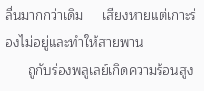ลื่นมากกว่าเดิม     เสียงหายแต่เกาะร่องไม่อยู่และทำให้สายพาน
      ถูกับร่องพลูเลย์เกิดความร้อนสูง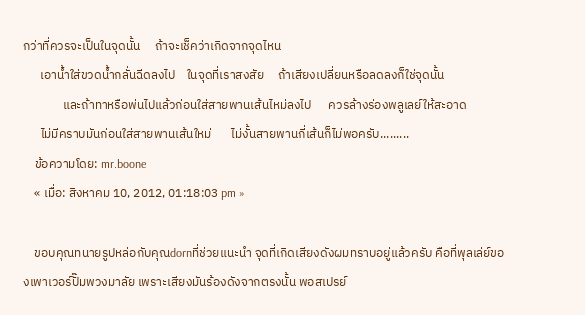กว่าที่ควรจะเป็นในจุดนั้น     ถ้าจะเช็คว่าเกิดจากจุดไหน
      เอาน้ำใส่ขวดน้ำกลั่นฉีดลงไป    ในจุดที่เราสงสัย     ถ้าเสียงเปลี่ยนหรือลดลงก็ใช่จุดนั้น
              และถ้าทาหรือพ่นไปแล้วก่อนใส่สายพานเส้นไหม่ลงไป      ควรล้างร่องพลูเลย์ให้สะอาด
      ไม่มีคราบมันก่อนใส่สายพานเส้นใหม่       ไม่งั้นสายพานกี่เส้นก็ไม่พอครับ.........
    ข้อความโดย: mr.boone
    « เมื่อ: สิงหาคม 10, 2012, 01:18:03 pm »

    ขอบคุณทนายรูปหล่อกับคุณdornที่ช่วยแนะนำ จุดที่เกิดเสียงดังผมทราบอยู่แล้วครับ คือที่พุลเล่ย์ของเพาเวอร์ปั๊มพวงมาลัย เพราะเสียงมันร้องดังจากตรงนั้น พอสเปรย์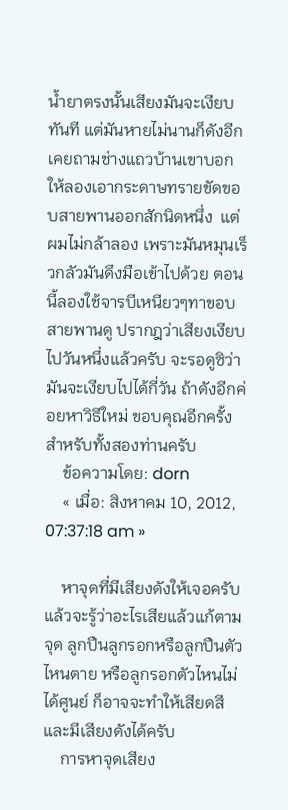น้ำยาตรงนั้นเสียงมันจะเงียบทันที แต่มันหายไม่นานก็ดังอีก เคยถามช่างแถวบ้านเขาบอกให้ลองเอากระดาษทรายขัดขอบสายพานออกสักนิดหนึ่ง  แต่ผมไม่กล้าลอง เพราะมันหมุนเร็วกลัวมันดึงมือเข้าไปด้วย ตอนนี้ลองใช้จารบีเหนียวๆทาขอบสายพานดู ปรากฎว่าเสียงเงียบไปวันหนึ่งแล้วครับ จะรอดูซิว่ามันจะเงียบไปได้กี่วัน ถ้าดังอีกค่อยหาวิธีใหม่ ขอบคุณอีกครั้งสำหรับทั้งสองท่านครับ
    ข้อความโดย: dorn
    « เมื่อ: สิงหาคม 10, 2012, 07:37:18 am »

    หาจุดที่มีเสียงดังให้เจอครับแล้วจะรู้ว่าอะไรเสียแล้วแก้ตามจุด ลูกปืนลูกรอกหรือลูกปืนตัวไหนตาย หรือลูกรอกตัวไหนไม่ได้ศูนย์ ก็อาจจะทำให้เสียดสีและมีเสียงดังได้ครับ
    การหาจุดเสียง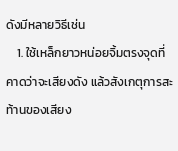ดังมีหลายวิธีเช่น
    1. ใช้เหล็กยาวหน่อยจิ้มตรงจุดที่คาดว่าจะเสียงดัง แล้วสังเกตุการสะท้านของเสียง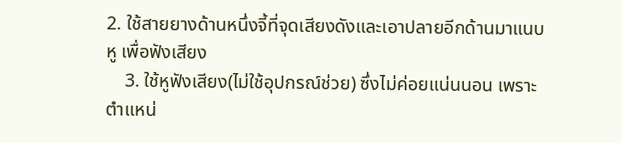2. ใช้สายยางด้านหนึ่งจี้ที่จุดเสียงดังและเอาปลายอีกด้านมาแนบหู เพื่อฟังเสียง
    3. ใช้หูฟังเสียง(ไม่ใช้อุปกรณ์ช่วย) ซึ่งไม่ค่อยแน่นนอน เพราะตำแหน่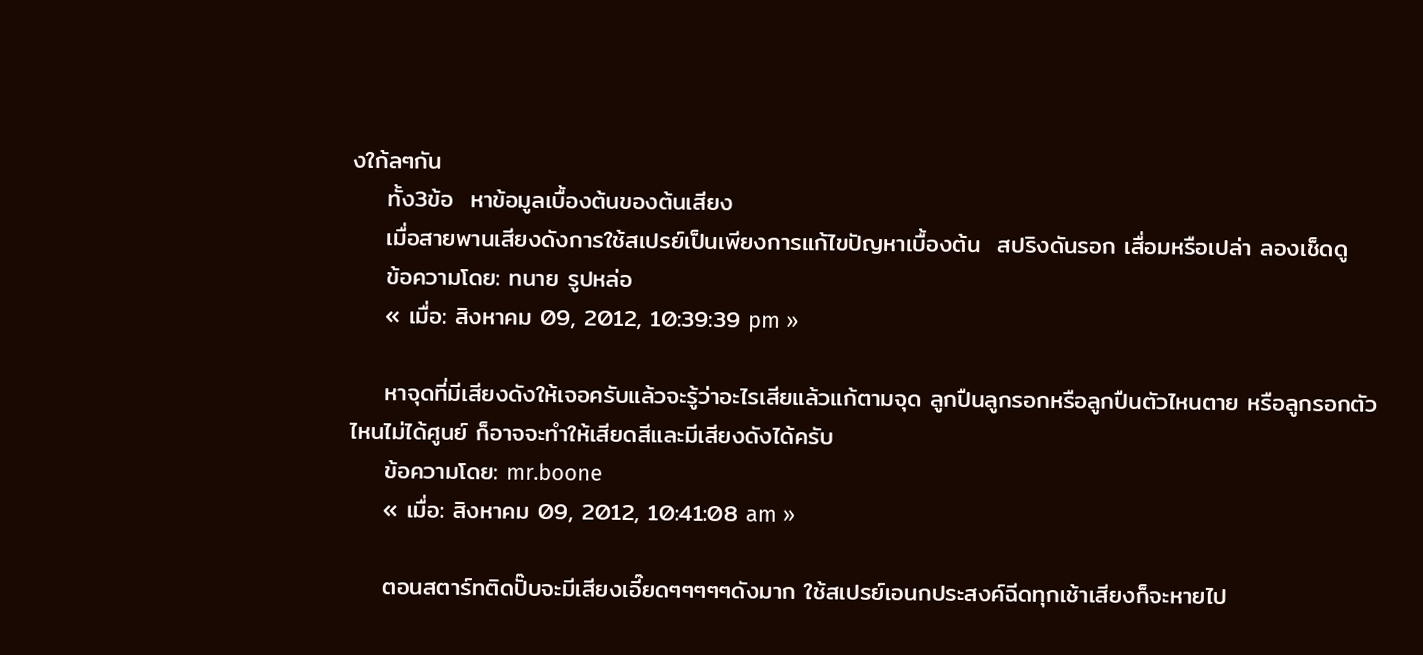งใก้ลๆกัน
    ทั้ง3ข้อ  หาข้อมูลเบื้องต้นของต้นเสียง
    เมื่อสายพานเสียงดังการใช้สเปรย์เป็นเพียงการแก้ไขปัญหาเบื้องต้น  สปริงดันรอก เสื่อมหรือเปล่า ลองเช็ดดู
    ข้อความโดย: ทนาย รูปหล่อ
    « เมื่อ: สิงหาคม 09, 2012, 10:39:39 pm »

    หาจุดที่มีเสียงดังให้เจอครับแล้วจะรู้ว่าอะไรเสียแล้วแก้ตามจุด ลูกปืนลูกรอกหรือลูกปืนตัวไหนตาย หรือลูกรอกตัวไหนไม่ได้ศูนย์ ก็อาจจะทำให้เสียดสีและมีเสียงดังได้ครับ
    ข้อความโดย: mr.boone
    « เมื่อ: สิงหาคม 09, 2012, 10:41:08 am »

    ตอนสตาร์ทติดปั๊บจะมีเสียงเอี๊ยดๆๆๆๆๆดังมาก ใช้สเปรย์เอนกประสงค์ฉีดทุกเช้าเสียงก็จะหายไป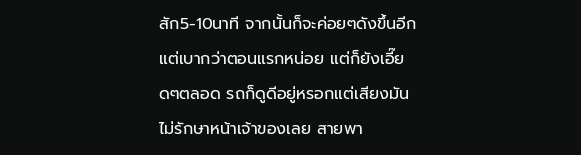สัก5-10นาที จากนั้นก็จะค่อยๆดังขึ้นอีกแต่เบากว่าตอนแรกหน่อย แต่ก็ยังเอี๊ยดๆตลอด รถก็ดูดีอยู่หรอกแต่เสียงมันไม่รักษาหน้าเจ้าของเลย สายพา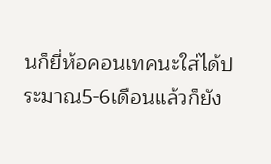นก็ยี่ห้อคอนเทคนะใส่ได้ประมาณ5-6เดือนแล้วก็ยัง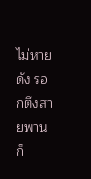ไม่หายดัง รอกตึงสายพานก็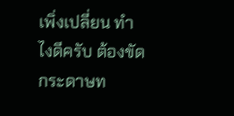เพิ่งเปลี่ยน ทำไงดีครับ ต้องขัดกระดาษท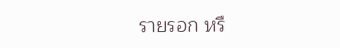รายรอก หรื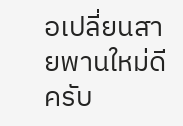อเปลี่ยนสายพานใหม่ดีครับ